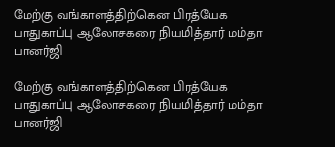மேற்கு வங்காளத்திற்கென பிரத்யேக பாதுகாப்பு ஆலோசகரை நியமித்தார் மம்தா பானர்ஜி

மேற்கு வங்காளத்திற்கென பிரத்யேக பாதுகாப்பு ஆலோசகரை நியமித்தார் மம்தா பானர்ஜி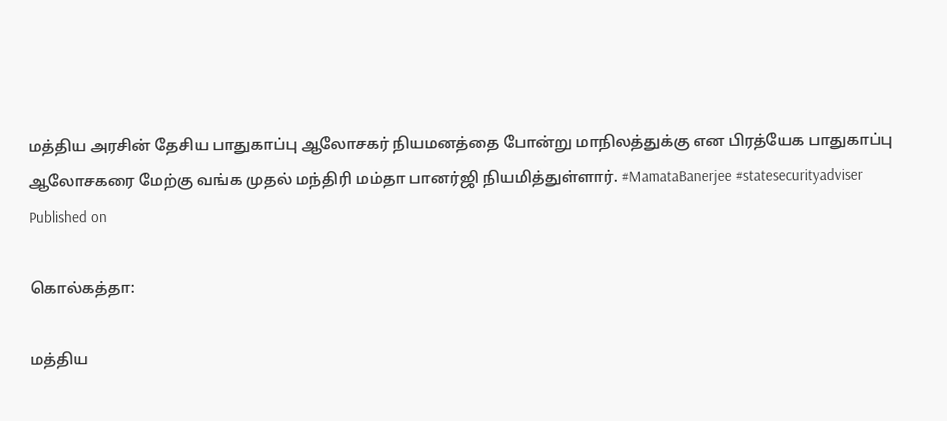மத்திய அரசின் தேசிய பாதுகாப்பு ஆலோசகர் நியமனத்தை போன்று மாநிலத்துக்கு என பிரத்யேக பாதுகாப்பு ஆலோசகரை மேற்கு வங்க முதல் மந்திரி மம்தா பானர்ஜி நியமித்துள்ளார். #MamataBanerjee #statesecurityadviser
Published on

கொல்கத்தா:

மத்திய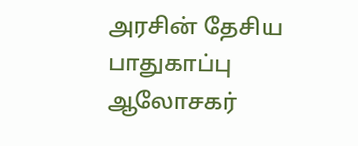அரசின் தேசிய பாதுகாப்பு ஆலோசகர்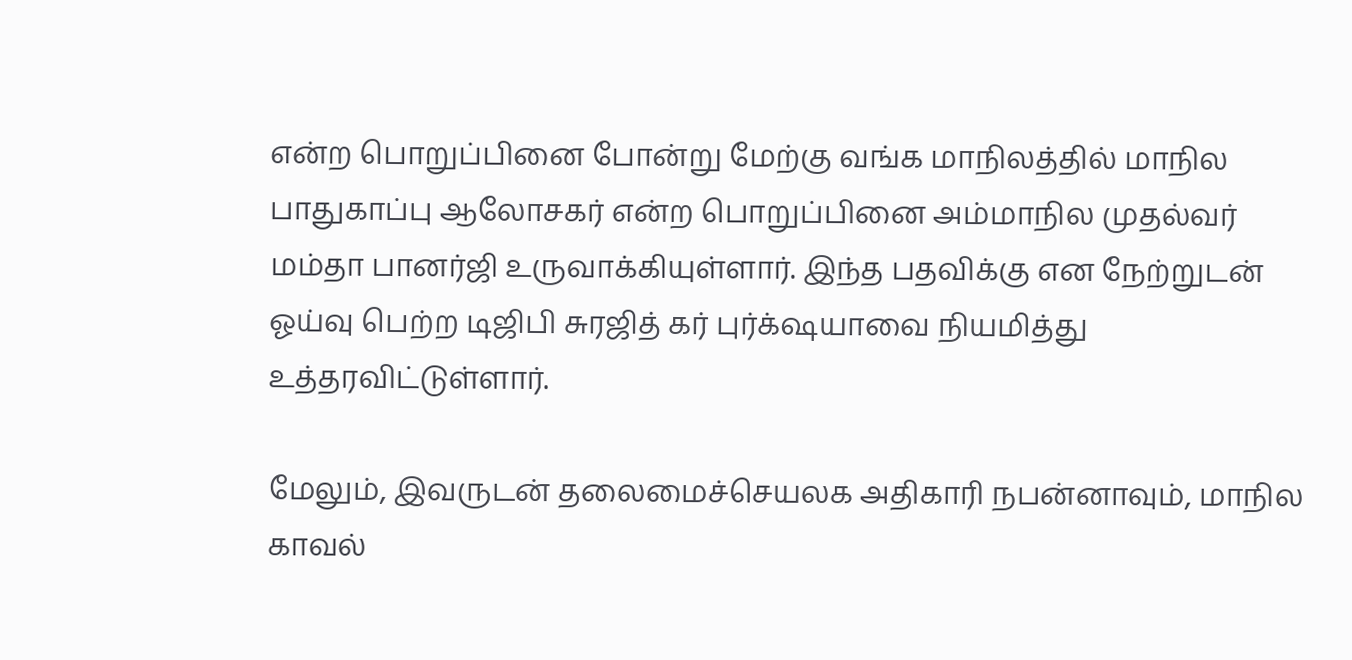என்ற பொறுப்பினை போன்று மேற்கு வங்க மாநிலத்தில் மாநில பாதுகாப்பு ஆலோசகர் என்ற பொறுப்பினை அம்மாநில முதல்வர் மம்தா பானர்ஜி உருவாக்கியுள்ளார். இந்த பதவிக்கு என நேற்றுடன் ஓய்வு பெற்ற டிஜிபி சுரஜித் கர் புர்க்‌ஷயாவை நியமித்து உத்தரவிட்டுள்ளார்.

மேலும், இவருடன் தலைமைச்செயலக அதிகாரி நபன்னாவும், மாநில காவல்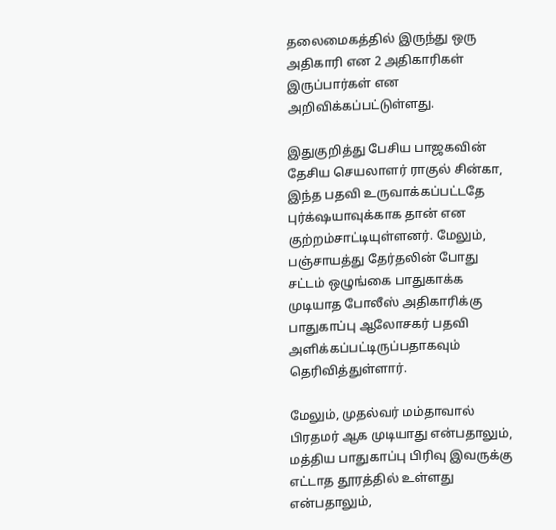தலைமைகத்தில் இருந்து ஒரு அதிகாரி என 2 அதிகாரிகள் இருப்பார்கள் என அறிவிக்கப்பட்டுள்ளது.

இதுகுறித்து பேசிய பாஜகவின் தேசிய செயலாளர் ராகுல் சின்கா, இந்த பதவி உருவாக்கப்பட்டதே புர்க்‌ஷயாவுக்காக தான் என குற்றம்சாட்டியுள்ளனர். மேலும், பஞ்சாயத்து தேர்தலின் போது சட்டம் ஒழுங்கை பாதுகாக்க முடியாத போலீஸ் அதிகாரிக்கு பாதுகாப்பு ஆலோசகர் பதவி அளிக்கப்பட்டிருப்பதாகவும் தெரிவித்துள்ளார்.

மேலும், முதல்வர் மம்தாவால் பிரதமர் ஆக முடியாது என்பதாலும், மத்திய பாதுகாப்பு பிரிவு இவருக்கு எட்டாத தூரத்தில் உள்ளது என்பதாலும்,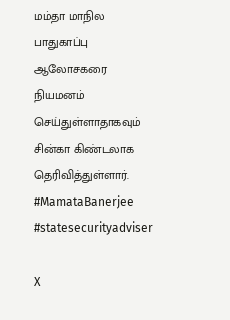மம்தா மாநில பாதுகாப்பு ஆலோசகரை நியமனம் செய்துள்ளாதாகவும் சின்கா கிண்டலாக தெரிவித்துள்ளார். #MamataBanerjee #statesecurityadviser

X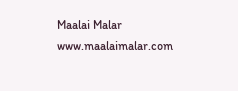Maalai Malar
www.maalaimalar.com